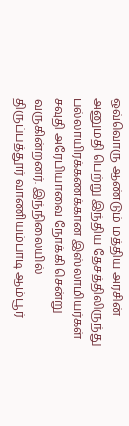ஒவ்வொரு ஆண்டும் மத்திய அரசின் அனுமதி பெற்று இந்திய தேசத்திலிருந்து பல்லாயிரக்கணக்கான இஸ்லாமியர்கள் சவுதி அரேபியாவை நோக்கி சென்று வருகின்றனர். இந்நிலையில் திருப்பத்தூர் வாணியம்பாடி ஆம்பூர்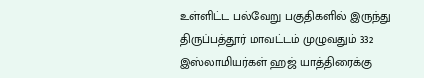உள்ளிட்ட பல்வேறு பகுதிகளில் இருந்து திருப்பத்தூர் மாவட்டம் முழுவதும் 332 இஸ்லாமியர்கள் ஹஜ் யாத்திரைக்கு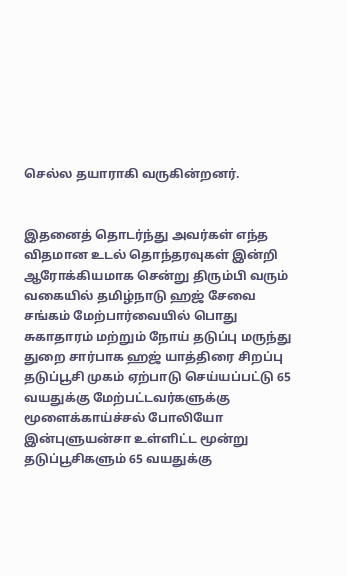செல்ல தயாராகி வருகின்றனர்.


இதனைத் தொடர்ந்து அவர்கள் எந்த விதமான உடல் தொந்தரவுகள் இன்றி ஆரோக்கியமாக சென்று திரும்பி வரும் வகையில் தமிழ்நாடு ஹஜ் சேவை சங்கம் மேற்பார்வையில் பொது சுகாதாரம் மற்றும் நோய் தடுப்பு மருந்து துறை சார்பாக ஹஜ் யாத்திரை சிறப்பு தடுப்பூசி முகம் ஏற்பாடு செய்யப்பட்டு 65 வயதுக்கு மேற்பட்டவர்களுக்கு மூளைக்காய்ச்சல் போலியோ இன்புளுயன்சா உள்ளிட்ட மூன்று தடுப்பூசிகளும் 65 வயதுக்கு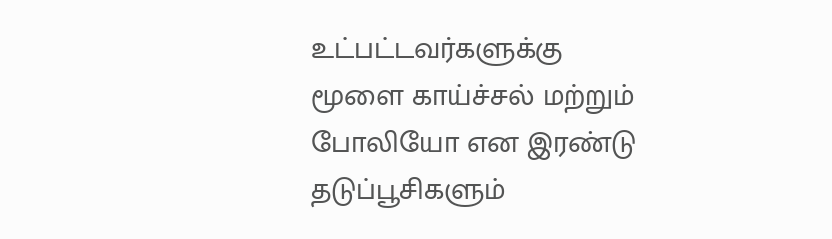உட்பட்டவர்களுக்கு மூளை காய்ச்சல் மற்றும் போலியோ என இரண்டு தடுப்பூசிகளும்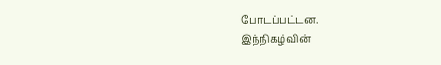போடப்பட்டன.
இந்நிகழ்வின்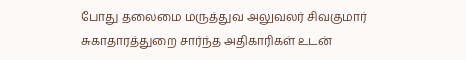போது தலைமை மருத்துவ அலுவலர் சிவகுமார் சுகாதாரத்துறை சார்ந்த அதிகாரிகள் உடன்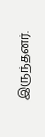இருந்தனர்.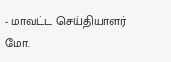- மாவட்ட செய்தியாளர் மோ.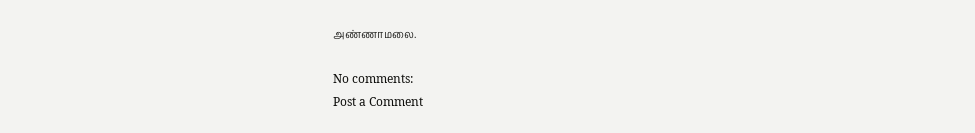அண்ணாமலை.

No comments:
Post a Comment